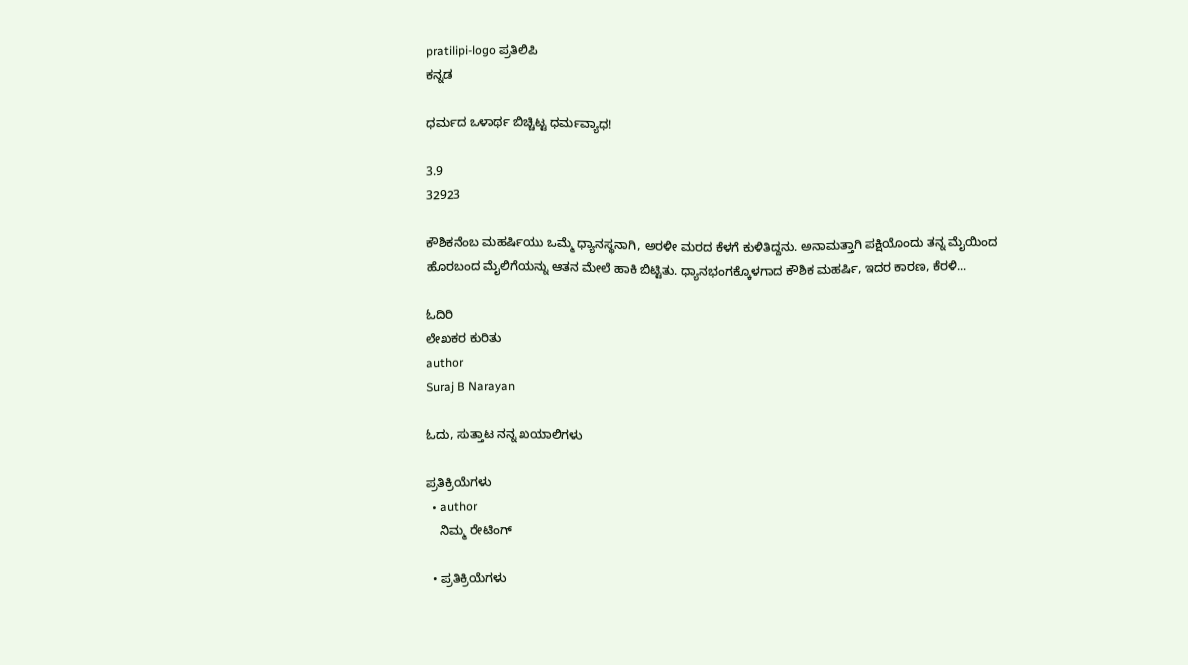pratilipi-logo ಪ್ರತಿಲಿಪಿ
ಕನ್ನಡ

ಧರ್ಮದ ಒಳಾರ್ಥ ಬಿಚ್ಚಿಟ್ಟ ಧರ್ಮವ್ಯಾಧ!

3.9
32923

ಕೌಶಿಕನೆಂಬ ಮಹರ್ಷಿಯು ಒಮ್ಮೆ ಧ್ಯಾನಸ್ಥನಾಗಿ, ಅರಳೀ ಮರದ ಕೆಳಗೆ ಕುಳಿತಿದ್ದನು. ಅನಾಮತ್ತಾಗಿ ಪಕ್ಷಿಯೊಂದು ತನ್ನ ಮೈಯಿಂದ ಹೊರಬಂದ ಮೈಲಿಗೆಯನ್ನು ಆತನ ಮೇಲೆ ಹಾಕಿ ಬಿಟ್ಟಿತು. ಧ್ಯಾನಭಂಗಕ್ಕೊಳಗಾದ ಕೌಶಿಕ ಮಹರ್ಷಿ, ಇದರ ಕಾರಣ, ಕೆರಳಿ...

ಓದಿರಿ
ಲೇಖಕರ ಕುರಿತು
author
Suraj B Narayan

ಓದು, ಸುತ್ತಾಟ ನನ್ನ ಖಯಾಲಿಗಳು

ಪ್ರತಿಕ್ರಿಯೆಗಳು
  • author
    ನಿಮ್ಮ ರೇಟಿಂಗ್

  • ಪ್ರತಿಕ್ರಿಯೆಗಳು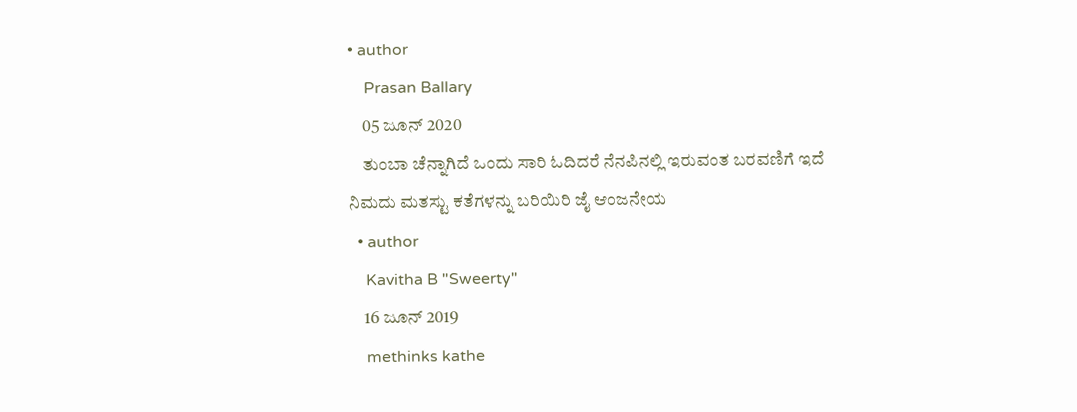• author
    Prasan Ballary
    05 ಜೂನ್ 2020
    ತುಂಬಾ ಚೆನ್ನಾಗಿದೆ ಒಂದು ಸಾರಿ ಓದಿದರೆ ನೆನಪಿನಲ್ಲಿ ಇರುವಂತ ಬರವಣಿಗೆ ಇದೆ ನಿಮದು ಮತಸ್ಟು ಕತೆಗಳನ್ನು ಬರಿಯಿರಿ ಜೈ ಆಂಜನೇಯ
  • author
    Kavitha B "Sweerty"
    16 ಜೂನ್ 2019
    methinks kathe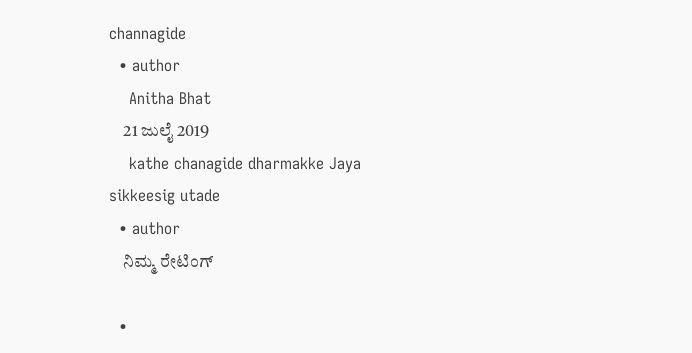channagide
  • author
    Anitha Bhat
    21 ಜುಲೈ 2019
    kathe chanagide dharmakke Jaya sikkeesig utade
  • author
    ನಿಮ್ಮ ರೇಟಿಂಗ್

  •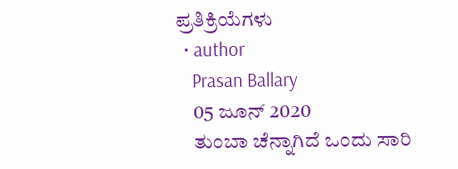ಪ್ರತಿಕ್ರಿಯೆಗಳು
  • author
    Prasan Ballary
    05 ಜೂನ್ 2020
    ತುಂಬಾ ಚೆನ್ನಾಗಿದೆ ಒಂದು ಸಾರಿ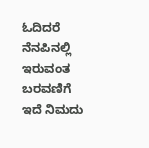ಓದಿದರೆ ನೆನಪಿನಲ್ಲಿ ಇರುವಂತ ಬರವಣಿಗೆ ಇದೆ ನಿಮದು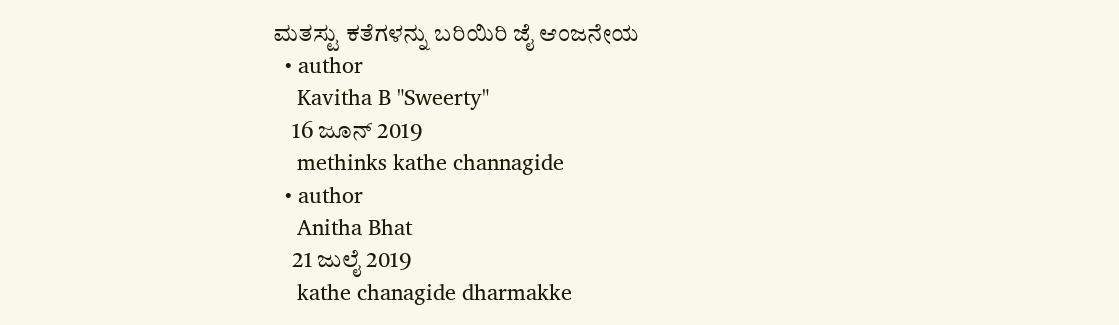ಮತಸ್ಟು ಕತೆಗಳನ್ನು ಬರಿಯಿರಿ ಜೈ ಆಂಜನೇಯ
  • author
    Kavitha B "Sweerty"
    16 ಜೂನ್ 2019
    methinks kathe channagide
  • author
    Anitha Bhat
    21 ಜುಲೈ 2019
    kathe chanagide dharmakke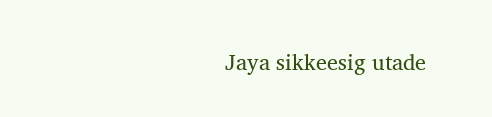Jaya sikkeesig utade